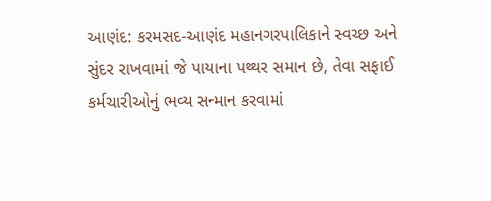આણંદ: કરમસદ-આણંદ મહાનગરપાલિકાને સ્વચ્છ અને સુંદર રાખવામાં જે પાયાના પથ્થર સમાન છે, તેવા સફાઈ કર્મચારીઓનું ભવ્ય સન્માન કરવામાં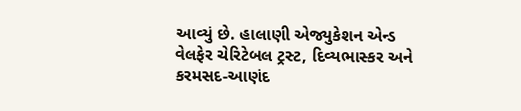આવ્યું છે. હાલાણી એજ્યુકેશન એન્ડ વેલફેર ચેરિટેબલ ટ્રસ્ટ, દિવ્યભાસ્કર અને કરમસદ-આણંદ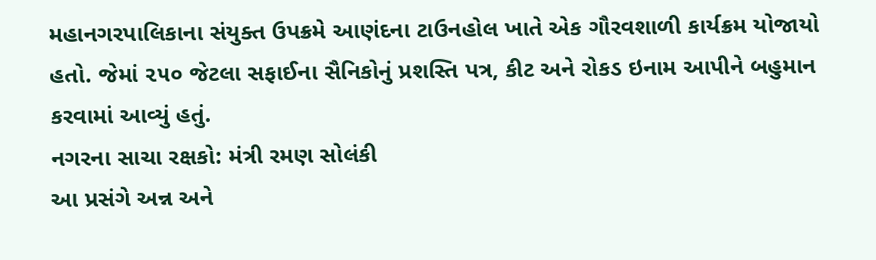મહાનગરપાલિકાના સંયુક્ત ઉપક્રમે આણંદના ટાઉનહોલ ખાતે એક ગૌરવશાળી કાર્યક્રમ યોજાયો હતો. જેમાં ૨૫૦ જેટલા સફાઈના સૈનિકોનું પ્રશસ્તિ પત્ર, કીટ અને રોકડ ઇનામ આપીને બહુમાન કરવામાં આવ્યું હતું.
નગરના સાચા રક્ષકો: મંત્રી રમણ સોલંકી
આ પ્રસંગે અન્ન અને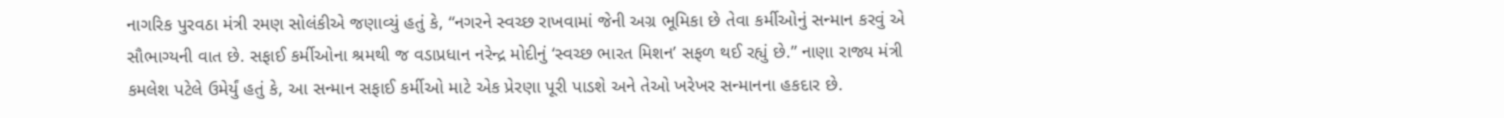નાગરિક પુરવઠા મંત્રી રમણ સોલંકીએ જણાવ્યું હતું કે, “નગરને સ્વચ્છ રાખવામાં જેની અગ્ર ભૂમિકા છે તેવા કર્મીઓનું સન્માન કરવું એ સૌભાગ્યની વાત છે. સફાઈ કર્મીઓના શ્રમથી જ વડાપ્રધાન નરેન્દ્ર મોદીનું ‘સ્વચ્છ ભારત મિશન’ સફળ થઈ રહ્યું છે.” નાણા રાજ્ય મંત્રી કમલેશ પટેલે ઉમેર્યું હતું કે, આ સન્માન સફાઈ કર્મીઓ માટે એક પ્રેરણા પૂરી પાડશે અને તેઓ ખરેખર સન્માનના હકદાર છે.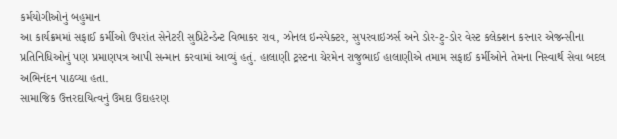કર્મયોગીઓનું બહુમાન
આ કાર્યક્રમમાં સફાઈ કર્મીઓ ઉપરાંત સેનેટરી સુપ્રિટેન્ડેન્ટ વિભાકર રાવ, ઝોનલ ઇન્સ્પેક્ટર, સુપરવાઇઝર્સ અને ડોર-ટુ-ડોર વેસ્ટ કલેક્શન કરનાર એજન્સીના પ્રતિનિધિઓનું પણ પ્રમાણપત્ર આપી સન્માન કરવામાં આવ્યું હતું. હાલાણી ટ્રસ્ટના ચેરમેન રાજુભાઈ હાલાણીએ તમામ સફાઈ કર્મીઓને તેમના નિસ્વાર્થ સેવા બદલ અભિનંદન પાઠવ્યા હતા.
સામાજિક ઉત્તરદાયિત્વનું ઉમદા ઉદાહરણ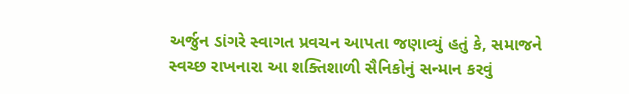અર્જુન ડાંગરે સ્વાગત પ્રવચન આપતા જણાવ્યું હતું કે, સમાજને સ્વચ્છ રાખનારા આ શક્તિશાળી સૈનિકોનું સન્માન કરવું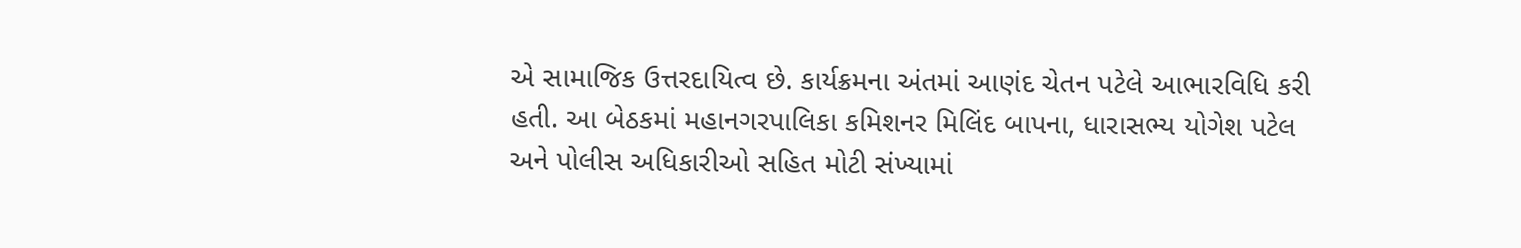એ સામાજિક ઉત્તરદાયિત્વ છે. કાર્યક્રમના અંતમાં આણંદ ચેતન પટેલે આભારવિધિ કરી હતી. આ બેઠકમાં મહાનગરપાલિકા કમિશનર મિલિંદ બાપના, ધારાસભ્ય યોગેશ પટેલ અને પોલીસ અધિકારીઓ સહિત મોટી સંખ્યામાં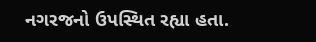નગરજનો ઉપસ્થિત રહ્યા હતા.